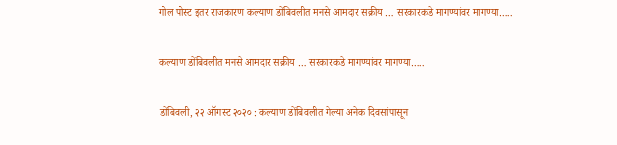गोल पोस्ट इतर राजकारण कल्याण डोंबिवलीत मनसे आमदार सक्रीय … सरकारकडे मागण्यांवर मागण्या…..

कल्याण डोंबिवलीत मनसे आमदार सक्रीय … सरकारकडे मागण्यांवर मागण्या…..

डोंबिवली, २२ ऑगस्ट २०२० : कल्याण डोंबिवलीत गेल्या अनेक दिवसांपासून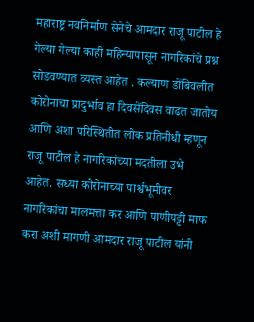महाराष्ट्र नवनिर्माण सेनेचे आमदार राजू पाटील हे गेल्या गेल्या काही महिन्यापासून नागरिकांचे प्रश्न सोडवण्यात व्यस्त आहेत . कल्याण डोंबिवलीत कोरोनाचा प्रादुर्भाव हा दिवसेंदिवस वाढत जातोय आणि अशा परिस्थितीत लोक प्रतिनीधी म्हणून राजू पाटील हे नागरिकांच्या मदतीला उभे आहेत. सध्या कोरोनाच्या पार्श्वभूमीवर नागरिकांचा मालमत्ता कर आणि पाणीपट्टी माफ करा अशी मागणी आमदार राजू पाटील यांनी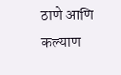ठाणे आणि कल्याण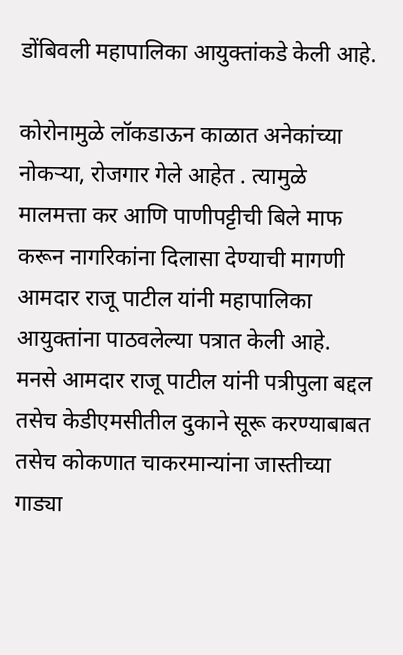डोंबिवली महापालिका आयुक्तांकडे केली आहे.

कोरोनामुळे लॉकडाऊन काळात अनेकांच्या नोकऱ्या, रोजगार गेले आहेत . त्यामुळे मालमत्ता कर आणि पाणीपट्टीची बिले माफ करून नागरिकांना दिलासा देण्याची मागणी आमदार राजू पाटील यांनी महापालिका आयुक्तांना पाठवलेल्या पत्रात केली आहे. मनसे आमदार राजू पाटील यांनी पत्रीपुला बद्दल तसेच केडीएमसीतील दुकाने सूरू करण्याबाबत तसेच कोकणात चाकरमान्यांना जास्तीच्या गाड्या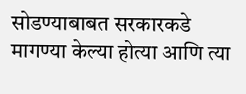सोडण्याबाबत सरकारकडे मागण्या केल्या होत्या आणि त्या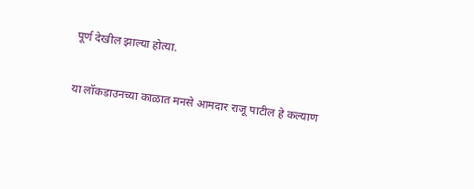पूर्ण देखील झाल्या होत्या.

या लॉकडाउनच्या काळात मनसे आमदार राजू पाटील हे कल्याण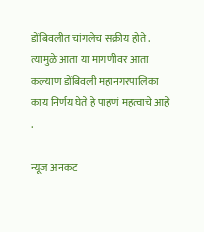डोंबिवलीत चांगलेच सक्रीय होते . त्यामुळे आता या मागणीवर आता कल्याण डोंबिवली महानगरपालिका काय निर्णय घेते हे पाहणं महत्वाचे आहे .

न्यूज अनकट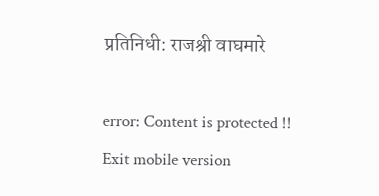प्रतिनिधी: राजश्री वाघमारे

error: Content is protected !!
Exit mobile version